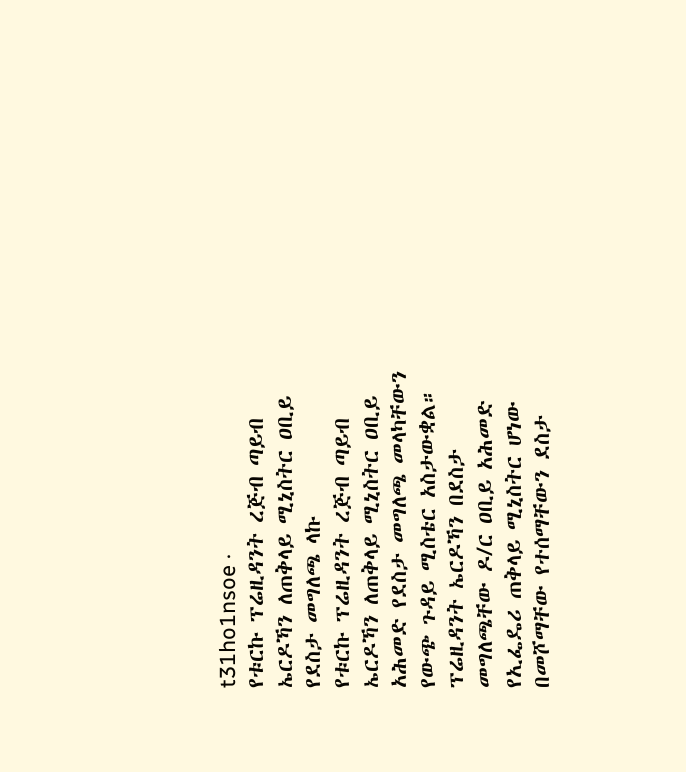t31ho1nsoe ·
የቱርኩ ፕሬዚዳንት ረጅብ ጣይብ ኤርዶኻን ለጠቅላይ ሚኒስትር ዐቢይ የደስታ መግለጫ ላኩ
የቱርኩ ፕሬዚዳንት ረጅብ ጣይብ ኤርዶኻን ለጠቅላይ ሚኒስትር ዐቢይ አሕመድ የደስታ መግለጫ መላካቸውን የውጭ ጉዳይ ሚስቴር አስታውቋል።
ፕሬዚዳንት ኤርዶኻን በደስታ መግለጫቸው ዶ/ር ዐቢይ አሕመድ የኢፌዴሪ ጠቅላይ ሚኒስትር ሆነው በመሾማቸው የተሰማቸውን ደስታ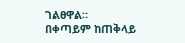ገልፀዋል።
በቀጣይም ከጠቅላይ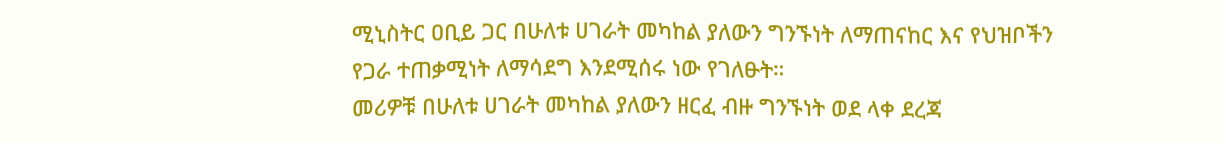ሚኒስትር ዐቢይ ጋር በሁለቱ ሀገራት መካከል ያለውን ግንኙነት ለማጠናከር እና የህዝቦችን የጋራ ተጠቃሚነት ለማሳደግ እንደሚሰሩ ነው የገለፁት።
መሪዎቹ በሁለቱ ሀገራት መካከል ያለውን ዘርፈ ብዙ ግንኙነት ወደ ላቀ ደረጃ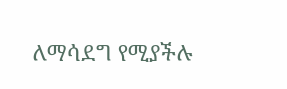ለማሳደግ የሚያችሉ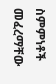ስምምነቶች መፈረማቸው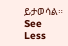ይታወሳል። See Less